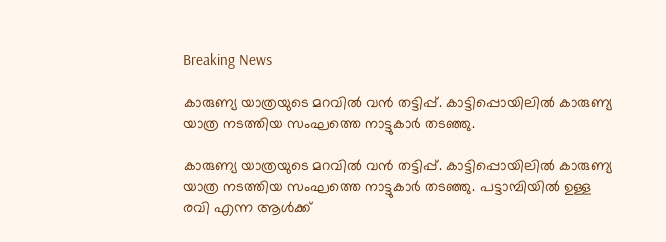Breaking News

കാരുണ്യ യാത്രയുടെ മറവിൽ വൻ തട്ടിപ്പ്. കാട്ടിപ്പൊയിലിൽ കാരുണ്യ യാത്ര നടത്തിയ സംഘത്തെ നാട്ടുകാർ തടഞ്ഞു.

കാരുണ്യ യാത്രയുടെ മറവിൽ വൻ തട്ടിപ്പ്. കാട്ടിപ്പൊയിലിൽ കാരുണ്യ യാത്ര നടത്തിയ സംഘത്തെ നാട്ടുകാർ തടഞ്ഞു. പട്ടാമ്പിയിൽ ഉള്ള രവി എന്ന ആൾക്ക്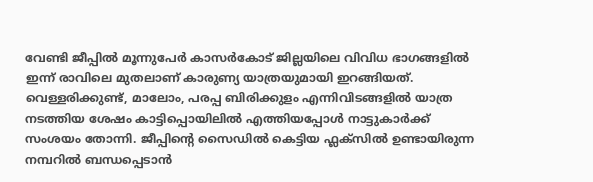വേണ്ടി ജീപ്പിൽ മൂന്നുപേർ കാസർകോട് ജില്ലയിലെ വിവിധ ഭാഗങ്ങളിൽ ഇന്ന് രാവിലെ മുതലാണ് കാരുണ്യ യാത്രയുമായി ഇറങ്ങിയത്. വെള്ളരിക്കുണ്ട്, മാലോം, പരപ്പ ബിരിക്കുളം എന്നിവിടങ്ങളിൽ യാത്ര നടത്തിയ ശേഷം കാട്ടിപ്പൊയിലിൽ എത്തിയപ്പോൾ നാട്ടുകാർക്ക് സംശയം തോന്നി. ജീപ്പിന്റെ സൈഡിൽ കെട്ടിയ ഫ്ലക്സിൽ ഉണ്ടായിരുന്ന നമ്പറിൽ ബന്ധപ്പെടാൻ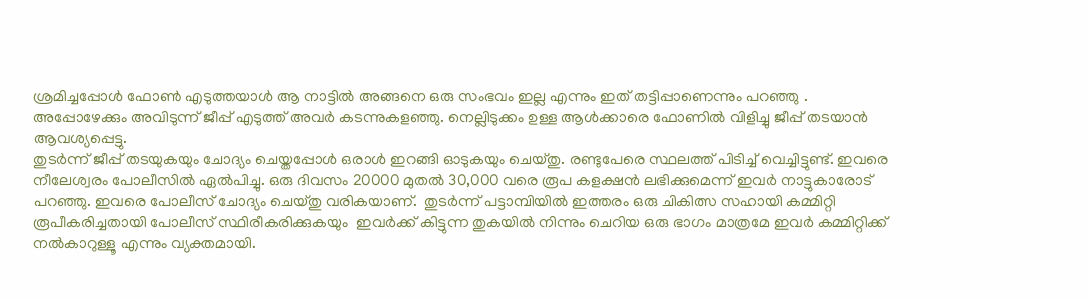ശ്രമിച്ചപ്പോൾ ഫോൺ എടുത്തയാൾ ആ നാട്ടിൽ അങ്ങനെ ഒരു സംഭവം ഇല്ല എന്നും ഇത് തട്ടിപ്പാണെന്നും പറഞ്ഞു . അപ്പോഴേക്കും അവിടുന്ന് ജീപ്പ് എടുത്ത് അവർ കടന്നുകളഞ്ഞു. നെല്ലിടുക്കം ഉള്ള ആൾക്കാരെ ഫോണിൽ വിളിച്ചു ജീപ്പ് തടയാൻ ആവശ്യപ്പെട്ടു.
തുടർന്ന് ജീപ്പ് തടയുകയും ചോദ്യം ചെയ്തപ്പോൾ ഒരാൾ ഇറങ്ങി ഓടുകയും ചെയ്തു. രണ്ടുപേരെ സ്ഥലത്ത് പിടിച്ച് വെച്ചിട്ടുണ്ട്. ഇവരെ നീലേശ്വരം പോലീസിൽ ഏൽപിച്ചു. ഒരു ദിവസം 20000 മുതൽ 30,000 വരെ രൂപ കളക്ഷൻ ലഭിക്കുമെന്ന് ഇവർ നാട്ടുകാരോട് പറഞ്ഞു. ഇവരെ പോലീസ് ചോദ്യം ചെയ്തു വരികയാണ്.  തുടർന്ന് പട്ടാമ്പിയിൽ ഇത്തരം ഒരു ചികിത്സ സഹായി കമ്മിറ്റി രൂപീകരിച്ചതായി പോലീസ് സ്ഥിരീകരിക്കുകയും  ഇവർക്ക് കിട്ടുന്ന തുകയിൽ നിന്നും ചെറിയ ഒരു ഭാഗം മാത്രമേ ഇവർ കമ്മിറ്റിക്ക് നൽകാറുള്ളൂ എന്നും വ്യക്തമായി.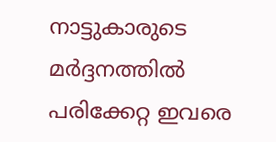നാട്ടുകാരുടെ മർദ്ദനത്തിൽ പരിക്കേറ്റ ഇവരെ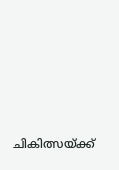ചികിത്സയ്ക്ക്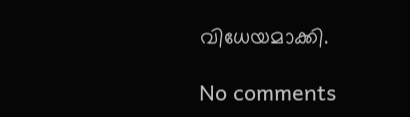വിധേയമാക്കി.

No comments